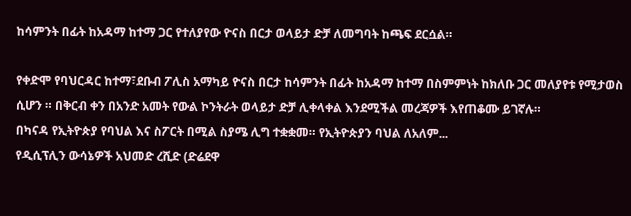ከሳምንት በፊት ከአዳማ ከተማ ጋር የተለያየው ዮናስ በርታ ወላይታ ድቻ ለመግባት ከጫፍ ደርሷል።

የቀድሞ የባህርዳር ከተማ፣ደቡብ ፖሊስ አማካይ ዮናስ በርታ ከሳምንት በፊት ከአዳማ ከተማ በስምምነት ከክለቡ ጋር መለያየቱ የሚታወስ ሲሆን ። በቅርብ ቀን በአንድ አመት የውል ኮንትራት ወላይታ ድቻ ሊቀላቀል እንደሚችል መረጃዎች እየጠቆሙ ይገኛሉ።
በካናዳ የኢትዮጵያ የባህል እና ስፖርት በሚል ስያሜ ሊግ ተቋቋመ። የኢትዮጵያን ባህል ለአለም...
የዲሲፕሊን ውሳኔዎች አህመድ ረሺድ (ድሬደዋ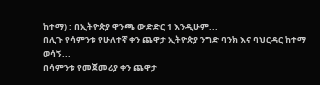ከተማ) : በኢትዮጵያ ዋንጫ ውድድር 1 እንዲሁም...
በሊጉ የሳምንቱ የሁለተኛ ቀን ጨዋታ ኢትዮጵያ ንግድ ባንክ እና ባህርዳር ከተማ ወሳኝ...
በሳምንቱ የመጀመሪያ ቀን ጨዋታ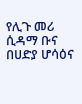የሊጉ መሪ ሲዳማ ቡና በሀድያ ሆሳዕና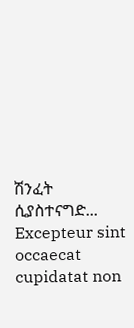ሽንፈት ሲያስተናግድ...
Excepteur sint occaecat cupidatat non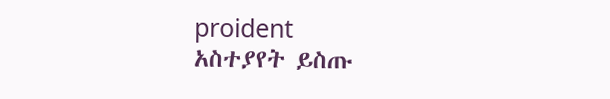proident
አስተያየት ይስጡ